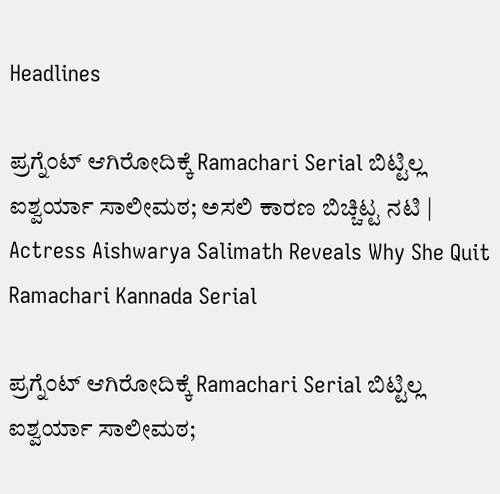Headlines

ಪ್ರಗ್ನೆಂಟ್‌ ಆಗಿರೋದಿಕ್ಕೆ Ramachari Serial ಬಿಟ್ಟಿಲ್ಲ ಐಶ್ವರ್ಯಾ ಸಾಲೀಮಠ; ಅಸಲಿ ಕಾರಣ ಬಿಚ್ಚಿಟ್ಟ ನಟಿ | Actress Aishwarya Salimath Reveals Why She Quit Ramachari Kannada Serial

ಪ್ರಗ್ನೆಂಟ್‌ ಆಗಿರೋದಿಕ್ಕೆ Ramachari Serial ಬಿಟ್ಟಿಲ್ಲ ಐಶ್ವರ್ಯಾ ಸಾಲೀಮಠ;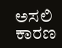ಅಸಲಿ ಕಾರಣ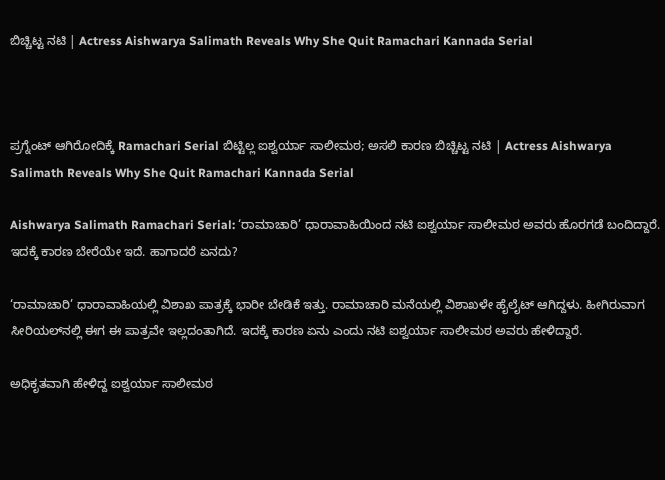ಬಿಚ್ಚಿಟ್ಟ ನಟಿ | Actress Aishwarya Salimath Reveals Why She Quit Ramachari Kannada Serial



ಪ್ರಗ್ನೆಂಟ್‌ ಆಗಿರೋದಿಕ್ಕೆ Ramachari Serial ಬಿಟ್ಟಿಲ್ಲ ಐಶ್ವರ್ಯಾ ಸಾಲೀಮಠ; ಅಸಲಿ ಕಾರಣ ಬಿಚ್ಚಿಟ್ಟ ನಟಿ | Actress Aishwarya Salimath Reveals Why She Quit Ramachari Kannada Serial

Aishwarya Salimath Ramachari Serial: ‘ರಾಮಾಚಾರಿ’ ಧಾರಾವಾಹಿಯಿಂದ ನಟಿ ಐಶ್ವರ್ಯಾ ಸಾಲೀಮಠ ಅವರು ಹೊರಗಡೆ ಬಂದಿದ್ದಾರೆ. ಇದಕ್ಕೆ ಕಾರಣ ಬೇರೆಯೇ ಇದೆ. ಹಾಗಾದರೆ ಏನದು?

‘ರಾಮಾಚಾರಿ’ ಧಾರಾವಾಹಿಯಲ್ಲಿ ವಿಶಾಖ ಪಾತ್ರಕ್ಕೆ ಭಾರೀ ಬೇಡಿಕೆ ಇತ್ತು. ರಾಮಾಚಾರಿ ಮನೆಯಲ್ಲಿ ವಿಶಾಖಳೇ ಹೈಲೈಟ್‌ ಆಗಿದ್ದಳು. ಹೀಗಿರುವಾಗ ಸೀರಿಯಲ್‌ನಲ್ಲಿ ಈಗ ಈ ಪಾತ್ರವೇ ಇಲ್ಲದಂತಾಗಿದೆ. ಇದಕ್ಕೆ ಕಾರಣ ಏನು ಎಂದು ನಟಿ ಐಶ್ವರ್ಯಾ ಸಾಲೀಮಠ ಅವರು ಹೇಳಿದ್ದಾರೆ.

ಅಧಿಕೃತವಾಗಿ ಹೇಳಿದ್ದ ಐಶ್ವರ್ಯಾ ಸಾಲೀಮಠ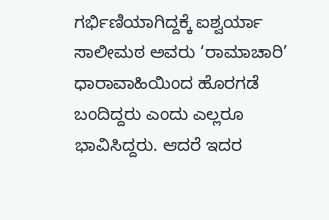ಗರ್ಭಿಣಿಯಾಗಿದ್ದಕ್ಕೆ ಐಶ್ವರ್ಯಾ ಸಾಲೀಮಠ ಅವರು ‘ರಾಮಾಚಾರಿ’ ಧಾರಾವಾಹಿಯಿಂದ ಹೊರಗಡೆ ಬಂದಿದ್ದರು ಎಂದು ಎಲ್ಲರೂ ಭಾವಿಸಿದ್ದರು. ಆದರೆ ಇದರ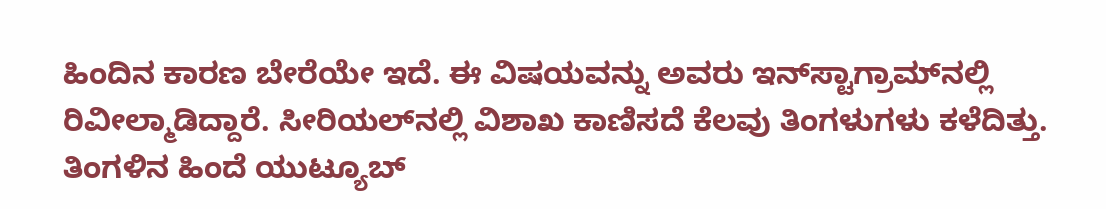ಹಿಂದಿನ ಕಾರಣ ಬೇರೆಯೇ ಇದೆ. ಈ ವಿಷಯವನ್ನು ಅವರು ಇನ್‌ಸ್ಟಾಗ್ರಾಮ್‌ನಲ್ಲಿ ರಿವೀಲ್ಮಾಡಿದ್ದಾರೆ. ಸೀರಿಯಲ್‌ನಲ್ಲಿ ವಿಶಾಖ ಕಾಣಿಸದೆ ಕೆಲವು ತಿಂಗಳುಗಳು ಕಳೆದಿತ್ತು. ತಿಂಗಳಿನ ಹಿಂದೆ ಯುಟ್ಯೂಬ್‌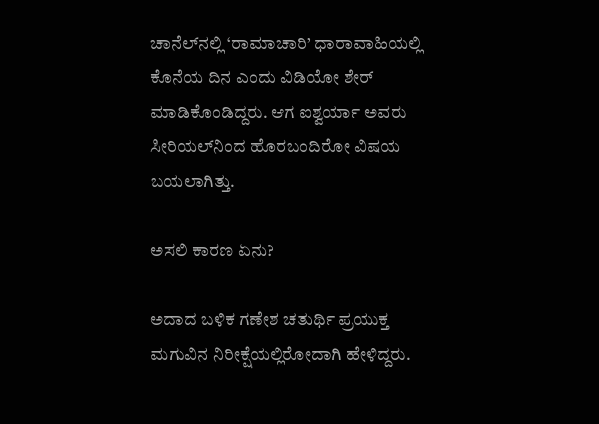ಚಾನೆಲ್‌ನಲ್ಲಿ ‘ರಾಮಾಚಾರಿ’ ಧಾರಾವಾಹಿಯಲ್ಲಿ ಕೊನೆಯ ದಿನ ಎಂದು ವಿಡಿಯೋ ಶೇರ್‌ ಮಾಡಿಕೊಂಡಿದ್ದರು. ಆಗ ಐಶ್ವರ್ಯಾ ಅವರು ಸೀರಿಯಲ್‌ನಿಂದ ಹೊರಬಂದಿರೋ ವಿಷಯ ಬಯಲಾಗಿತ್ತು.

ಅಸಲಿ ಕಾರಣ ಏನು?

ಅದಾದ ಬಳಿಕ ಗಣೇಶ ಚತುರ್ಥಿ ಪ್ರಯುಕ್ತ ಮಗುವಿನ ನಿರೀಕ್ಷೆಯಲ್ಲಿರೋದಾಗಿ ಹೇಳಿದ್ದರು.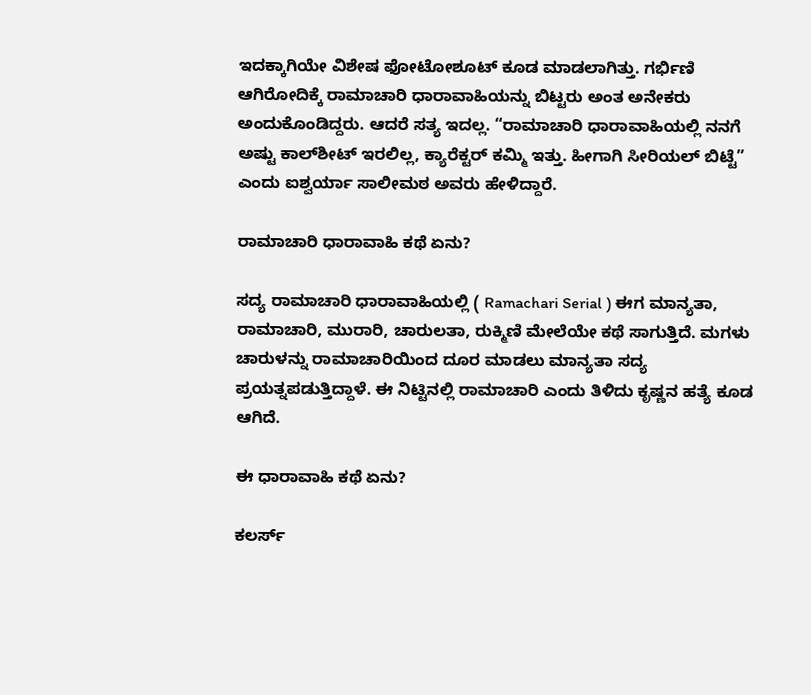ಇದಕ್ಕಾಗಿಯೇ ವಿಶೇಷ ಫೋಟೋಶೂಟ್‌ ಕೂಡ ಮಾಡಲಾಗಿತ್ತು. ಗರ್ಭಿಣಿ ಆಗಿರೋದಿಕ್ಕೆ ರಾಮಾಚಾರಿ ಧಾರಾವಾಹಿಯನ್ನು ಬಿಟ್ಟರು ಅಂತ ಅನೇಕರು ಅಂದುಕೊಂಡಿದ್ದರು. ಆದರೆ ಸತ್ಯ ಇದಲ್ಲ. “ರಾಮಾಚಾರಿ ಧಾರಾವಾಹಿಯಲ್ಲಿ ನನಗೆ ಅಷ್ಟು ಕಾಲ್‌ಶೀಟ್‌ ಇರಲಿಲ್ಲ, ಕ್ಯಾರೆಕ್ಟರ್‌ ಕಮ್ಮಿ ಇತ್ತು. ಹೀಗಾಗಿ ಸೀರಿಯಲ್‌ ಬಿಟ್ಟೆ” ಎಂದು ಐಶ್ವರ್ಯಾ ಸಾಲೀಮಠ ಅವರು ಹೇಳಿದ್ದಾರೆ.

ರಾಮಾಚಾರಿ ಧಾರಾವಾಹಿ ಕಥೆ ಏನು?

ಸದ್ಯ ರಾಮಾಚಾರಿ ಧಾರಾವಾಹಿಯಲ್ಲಿ ( Ramachari Serial ) ಈಗ ಮಾನ್ಯತಾ, ರಾಮಾಚಾರಿ, ಮುರಾರಿ, ಚಾರುಲತಾ, ರುಕ್ಮಿಣಿ ಮೇಲೆಯೇ ಕಥೆ ಸಾಗುತ್ತಿದೆ. ಮಗಳು ಚಾರುಳನ್ನು ರಾಮಾಚಾರಿಯಿಂದ ದೂರ ಮಾಡಲು ಮಾನ್ಯತಾ ಸದ್ಯ ಪ್ರಯತ್ನಪಡುತ್ತಿದ್ದಾಳೆ. ಈ ನಿಟ್ಟಿನಲ್ಲಿ ರಾಮಾಚಾರಿ ಎಂದು ತಿಳಿದು ಕೃಷ್ಣನ ಹತ್ಯೆ ಕೂಡ ಆಗಿದೆ.

ಈ ಧಾರಾವಾಹಿ ಕಥೆ ಏನು?

ಕಲರ್ಸ್‌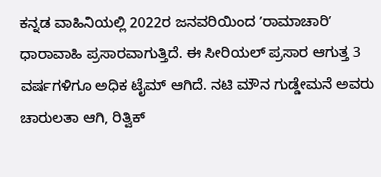ಕನ್ನಡ ವಾಹಿನಿಯಲ್ಲಿ 2022ರ ಜನವರಿಯಿಂದ ʼರಾಮಾಚಾರಿʼ ಧಾರಾವಾಹಿ ಪ್ರಸಾರವಾಗುತ್ತಿದೆ. ಈ ಸೀರಿಯಲ್‌ ಪ್ರಸಾರ ಆಗುತ್ತ 3 ವರ್ಷಗಳಿಗೂ ಅಧಿಕ ಟೈಮ್‌ ಆಗಿದೆ. ನಟಿ ಮೌನ ಗುಡ್ಡೇಮನೆ ಅವರು ಚಾರುಲತಾ ಆಗಿ, ರಿತ್ವಿಕ್‌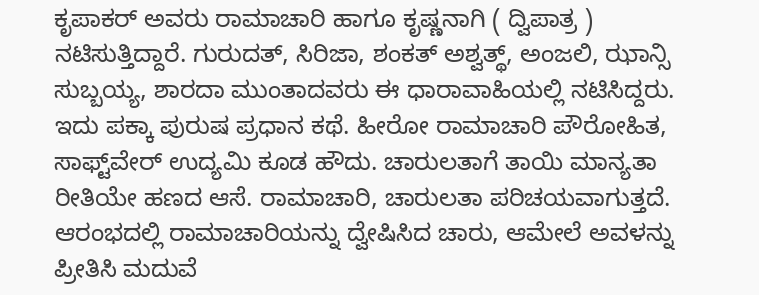ಕೃಪಾಕರ್‌ ಅವರು ರಾಮಾಚಾರಿ ಹಾಗೂ ಕೃಷ್ಣನಾಗಿ ( ದ್ವಿಪಾತ್ರ ) ನಟಿಸುತ್ತಿದ್ದಾರೆ. ಗುರುದತ್‌, ಸಿರಿಜಾ, ಶಂಕತ್‌ ಅಶ್ವತ್ಥ್‌, ಅಂಜಲಿ, ಝಾನ್ಸಿ ಸುಬ್ಬಯ್ಯ, ಶಾರದಾ ಮುಂತಾದವರು ಈ ಧಾರಾವಾಹಿಯಲ್ಲಿ ನಟಿಸಿದ್ದರು. ಇದು ಪಕ್ಕಾ ಪುರುಷ ಪ್ರಧಾನ ಕಥೆ. ಹೀರೋ ರಾಮಾಚಾರಿ ಪೌರೋಹಿತ, ಸಾಫ್ಟ್‌ವೇರ್‌ ಉದ್ಯಮಿ ಕೂಡ ಹೌದು. ಚಾರುಲತಾಗೆ ತಾಯಿ ಮಾನ್ಯತಾ ರೀತಿಯೇ ಹಣದ ಆಸೆ. ರಾಮಾಚಾರಿ, ಚಾರುಲತಾ ಪರಿಚಯವಾಗುತ್ತದೆ. ಆರಂಭದಲ್ಲಿ ರಾಮಾಚಾರಿಯನ್ನು ದ್ವೇಷಿಸಿದ ಚಾರು, ಆಮೇಲೆ ಅವಳನ್ನು ಪ್ರೀತಿಸಿ ಮದುವೆ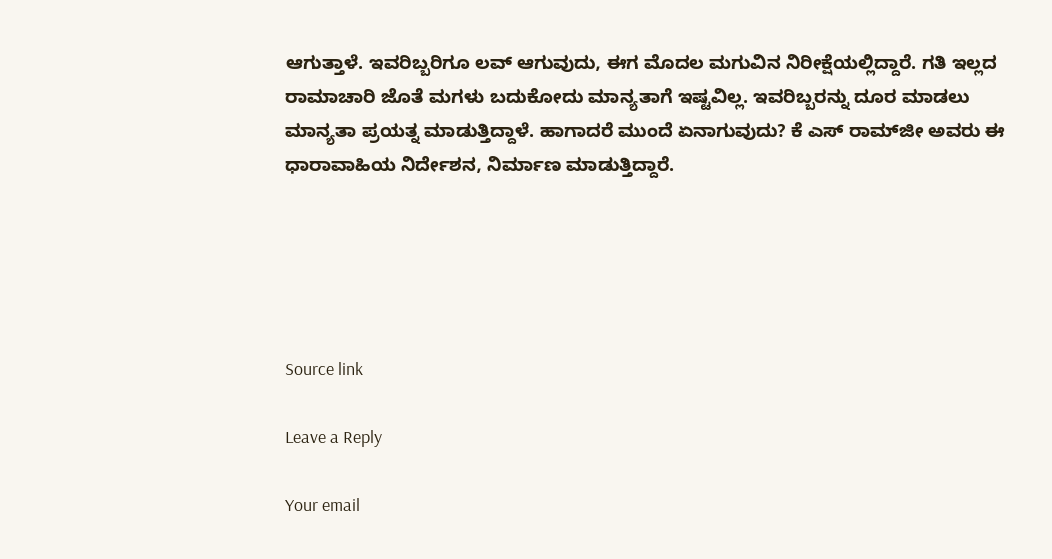ಆಗುತ್ತಾಳೆ. ಇವರಿಬ್ಬರಿಗೂ ಲವ್‌ ಆಗುವುದು, ಈಗ ಮೊದಲ ಮಗುವಿನ ನಿರೀಕ್ಷೆಯಲ್ಲಿದ್ದಾರೆ. ಗತಿ ಇಲ್ಲದ ರಾಮಾಚಾರಿ ಜೊತೆ ಮಗಳು ಬದುಕೋದು ಮಾನ್ಯತಾಗೆ ಇಷ್ಟವಿಲ್ಲ. ಇವರಿಬ್ಬರನ್ನು ದೂರ ಮಾಡಲು ಮಾನ್ಯತಾ ಪ್ರಯತ್ನ ಮಾಡುತ್ತಿದ್ದಾಳೆ. ಹಾಗಾದರೆ ಮುಂದೆ ಏನಾಗುವುದು? ಕೆ ಎಸ್‌ ರಾಮ್‌ಜೀ ಅವರು ಈ ಧಾರಾವಾಹಿಯ ನಿರ್ದೇಶನ, ನಿರ್ಮಾಣ ಮಾಡುತ್ತಿದ್ದಾರೆ.





Source link

Leave a Reply

Your email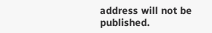address will not be published.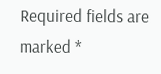Required fields are marked *